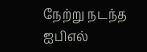நேற்று நடந்த ஐபிஎல்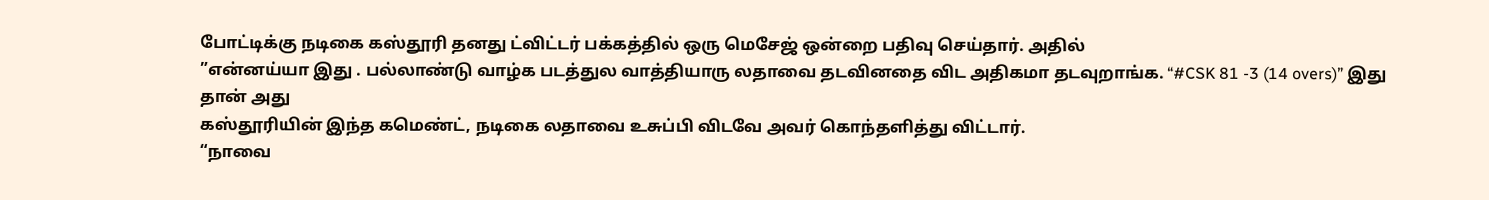போட்டிக்கு நடிகை கஸ்தூரி தனது ட்விட்டர் பக்கத்தில் ஒரு மெசேஜ் ஒன்றை பதிவு செய்தார். அதில்
”என்னய்யா இது . பல்லாண்டு வாழ்க படத்துல வாத்தியாரு லதாவை தடவினதை விட அதிகமா தடவுறாங்க. “#CSK 81 -3 (14 overs)” இது தான் அது
கஸ்தூரியின் இந்த கமெண்ட், நடிகை லதாவை உசுப்பி விடவே அவர் கொந்தளித்து விட்டார்.
“நாவை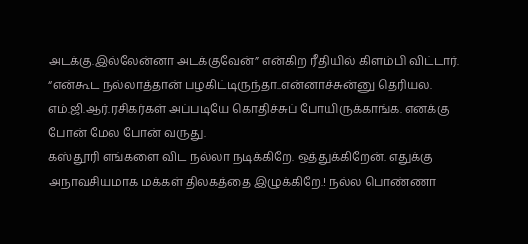அடக்கு.இல்லேன்னா அடக்குவேன்” என்கிற ரீதியில் கிளம்பி விட்டார்.
“என்கூட நல்லாத்தான் பழகிட்டிருந்தா..என்னாச்சுன்னு தெரியல. எம்.ஜி.ஆர்.ரசிகர்கள் அப்படியே கொதிச்சுப் போயிருக்காங்க. எனக்கு போன் மேல போன் வருது.
கஸ்தூரி எங்களை விட நல்லா நடிக்கிறே. ஒத்துக்கிறேன். எதுக்கு அநாவசியமாக மக்கள் திலகத்தை இழுக்கிறே.! நல்ல பொண்ணா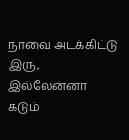நாவை அடக்கிட்டு இரு, இல்லேன்னா கடும்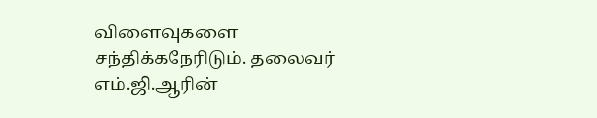விளைவுகளை சந்திக்கநேரிடும். தலைவர் எம்.ஜி.ஆரின்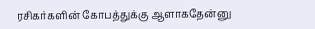ரசிகர்களின் கோபத்துக்கு ஆளாகதேன்னு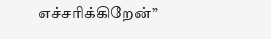எச்சரிக்கிறேன்”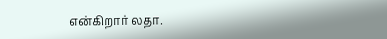என்கிறார் லதா.